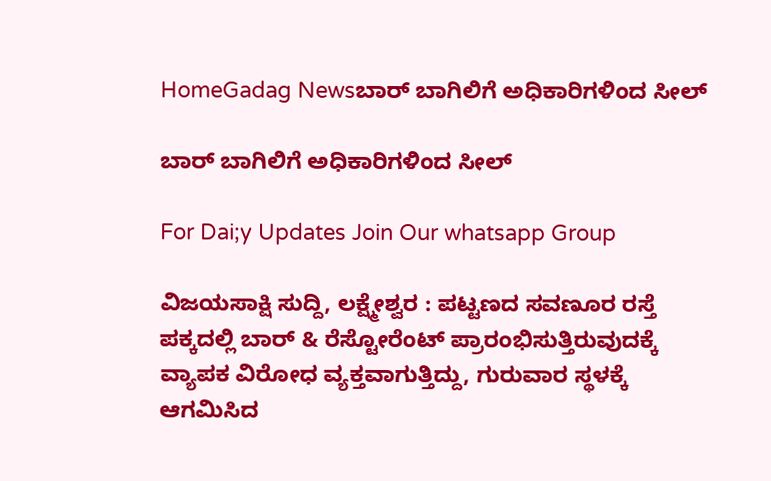HomeGadag Newsಬಾರ್ ಬಾಗಿಲಿಗೆ ಅಧಿಕಾರಿಗಳಿಂದ ಸೀಲ್

ಬಾರ್ ಬಾಗಿಲಿಗೆ ಅಧಿಕಾರಿಗಳಿಂದ ಸೀಲ್

For Dai;y Updates Join Our whatsapp Group

ವಿಜಯಸಾಕ್ಷಿ ಸುದ್ದಿ, ಲಕ್ಷ್ಮೇಶ್ವರ : ಪಟ್ಟಣದ ಸವಣೂರ ರಸ್ತೆ ಪಕ್ಕದಲ್ಲಿ ಬಾರ್ & ರೆಸ್ಟೋರೆಂಟ್ ಪ್ರಾರಂಭಿಸುತ್ತಿರುವುದಕ್ಕೆ ವ್ಯಾಪಕ ವಿರೋಧ ವ್ಯಕ್ತವಾಗುತ್ತಿದ್ದು, ಗುರುವಾರ ಸ್ಥಳಕ್ಕೆ ಆಗಮಿಸಿದ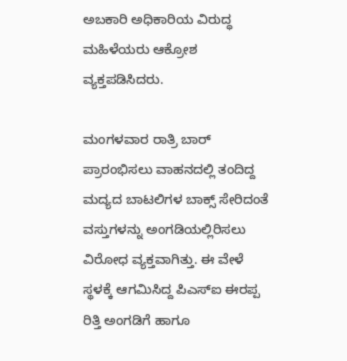ಅಬಕಾರಿ ಅಧಿಕಾರಿಯ ವಿರುದ್ಧ ಮಹಿಳೆಯರು ಆಕ್ರೋಶ ವ್ಯಕ್ತಪಡಿಸಿದರು.

ಮಂಗಳವಾರ ರಾತ್ರಿ ಬಾರ್ ಪ್ರಾರಂಭಿಸಲು ವಾಹನದಲ್ಲಿ ತಂದಿದ್ದ ಮದ್ಯದ ಬಾಟಲಿಗಳ ಬಾಕ್ಸ್ ಸೇರಿದಂತೆ ವಸ್ತುಗಳನ್ನು ಅಂಗಡಿಯಲ್ಲಿರಿಸಲು ವಿರೋಧ ವ್ಯಕ್ತವಾಗಿತ್ತು. ಈ ವೇಳೆ ಸ್ಥಳಕ್ಕೆ ಆಗಮಿಸಿದ್ದ ಪಿಎಸ್‌ಐ ಈರಪ್ಪ ರಿತ್ತಿ ಅಂಗಡಿಗೆ ಹಾಗೂ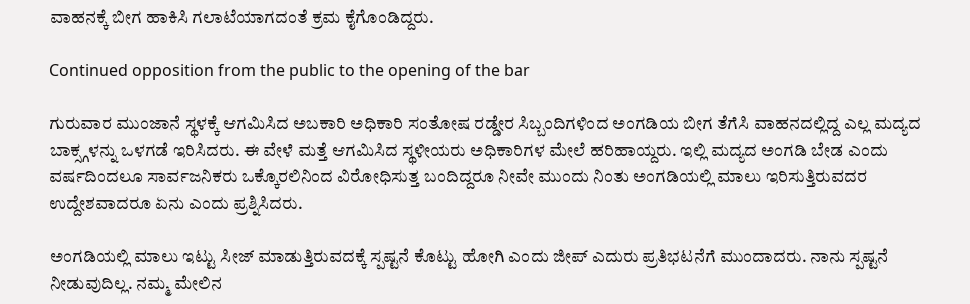ವಾಹನಕ್ಕೆ ಬೀಗ ಹಾಕಿಸಿ ಗಲಾಟೆಯಾಗದಂತೆ ಕ್ರಮ ಕೈಗೊಂಡಿದ್ದರು.

Continued opposition from the public to the opening of the bar

ಗುರುವಾರ ಮುಂಜಾನೆ ಸ್ಥಳಕ್ಕೆ ಆಗಮಿಸಿದ ಅಬಕಾರಿ ಅಧಿಕಾರಿ ಸಂತೋಷ ರಡ್ಡೇರ ಸಿಬ್ಬಂದಿಗಳಿಂದ ಅಂಗಡಿಯ ಬೀಗ ತೆಗೆಸಿ ವಾಹನದಲ್ಲಿದ್ದ ಎಲ್ಲ ಮದ್ಯದ ಬಾಕ್ಸ್ಗಳನ್ನು ಒಳಗಡೆ ಇರಿಸಿದರು. ಈ ವೇಳೆ ಮತ್ತೆ ಆಗಮಿಸಿದ ಸ್ಥಳೀಯರು ಅಧಿಕಾರಿಗಳ ಮೇಲೆ ಹರಿಹಾಯ್ದರು. ಇಲ್ಲಿ ಮದ್ಯದ ಅಂಗಡಿ ಬೇಡ ಎಂದು ವರ್ಷದಿಂದಲೂ ಸಾರ್ವಜನಿಕರು ಒಕ್ಕೊರಲಿನಿಂದ ವಿರೋಧಿಸುತ್ತ ಬಂದಿದ್ದರೂ ನೀವೇ ಮುಂದು ನಿಂತು ಅಂಗಡಿಯಲ್ಲಿ ಮಾಲು ಇರಿಸುತ್ತಿರುವದರ ಉದ್ದೇಶವಾದರೂ ಏನು ಎಂದು ಪ್ರಶ್ನಿಸಿದರು.

ಅಂಗಡಿಯಲ್ಲಿ ಮಾಲು ಇಟ್ಟು ಸೀಜ್ ಮಾಡುತ್ತಿರುವದಕ್ಕೆ ಸ್ಪಷ್ಟನೆ ಕೊಟ್ಟು ಹೋಗಿ ಎಂದು ಜೀಪ್ ಎದುರು ಪ್ರತಿಭಟನೆಗೆ ಮುಂದಾದರು. ನಾನು ಸ್ಪಷ್ಟನೆ ನೀಡುವುದಿಲ್ಲ. ನಮ್ಮ ಮೇಲಿನ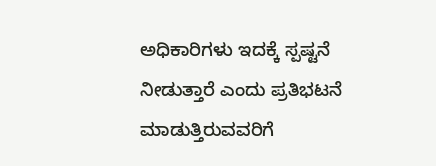ಅಧಿಕಾರಿಗಳು ಇದಕ್ಕೆ ಸ್ಪಷ್ಟನೆ ನೀಡುತ್ತಾರೆ ಎಂದು ಪ್ರತಿಭಟನೆ ಮಾಡುತ್ತಿರುವವರಿಗೆ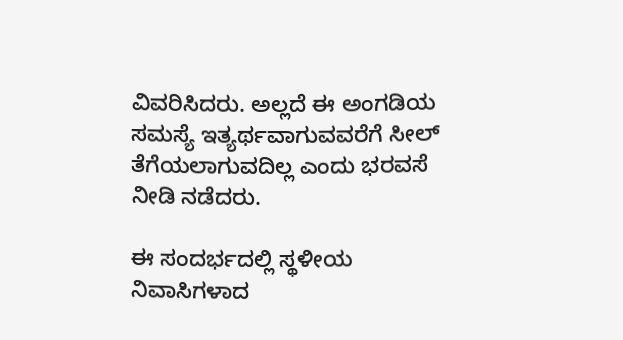ವಿವರಿಸಿದರು. ಅಲ್ಲದೆ ಈ ಅಂಗಡಿಯ ಸಮಸ್ಯೆ ಇತ್ಯರ್ಥವಾಗುವವರೆಗೆ ಸೀಲ್ ತೆಗೆಯಲಾಗುವದಿಲ್ಲ ಎಂದು ಭರವಸೆ ನೀಡಿ ನಡೆದರು.

ಈ ಸಂದರ್ಭದಲ್ಲಿ ಸ್ಥಳೀಯ ನಿವಾಸಿಗಳಾದ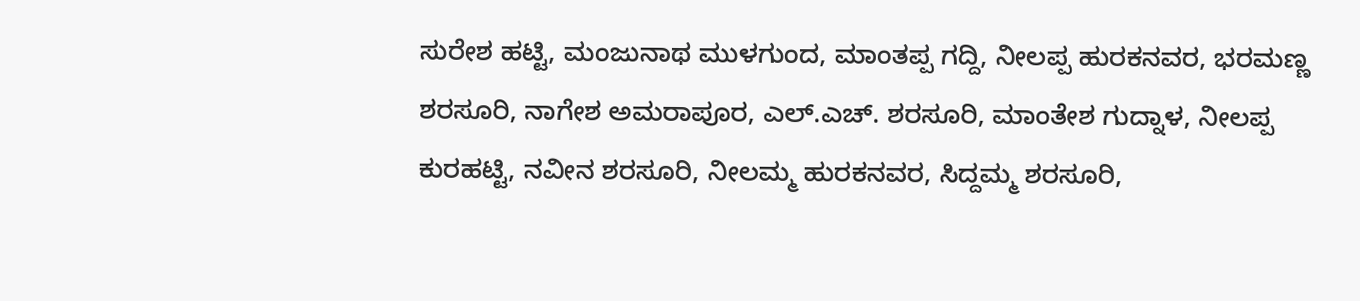ಸುರೇಶ ಹಟ್ಟಿ, ಮಂಜುನಾಥ ಮುಳಗುಂದ, ಮಾಂತಪ್ಪ ಗದ್ದಿ, ನೀಲಪ್ಪ ಹುರಕನವರ, ಭರಮಣ್ಣ ಶರಸೂರಿ, ನಾಗೇಶ ಅಮರಾಪೂರ, ಎಲ್.ಎಚ್. ಶರಸೂರಿ, ಮಾಂತೇಶ ಗುದ್ನಾಳ, ನೀಲಪ್ಪ ಕುರಹಟ್ಟಿ, ನವೀನ ಶರಸೂರಿ, ನೀಲಮ್ಮ ಹುರಕನವರ, ಸಿದ್ದಮ್ಮ ಶರಸೂರಿ,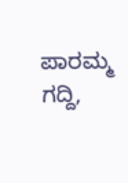ಪಾರಮ್ಮ ಗದ್ದಿ,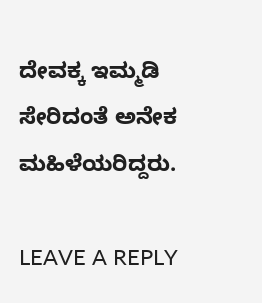ದೇವಕ್ಕ ಇಮ್ಮಡಿ ಸೇರಿದಂತೆ ಅನೇಕ ಮಹಿಳೆಯರಿದ್ದರು.

LEAVE A REPLY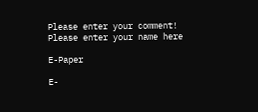Please enter your comment!
Please enter your name here

E-Paper

E-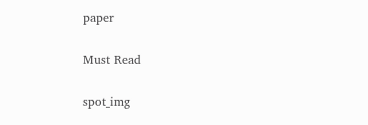paper

Must Read

spot_img